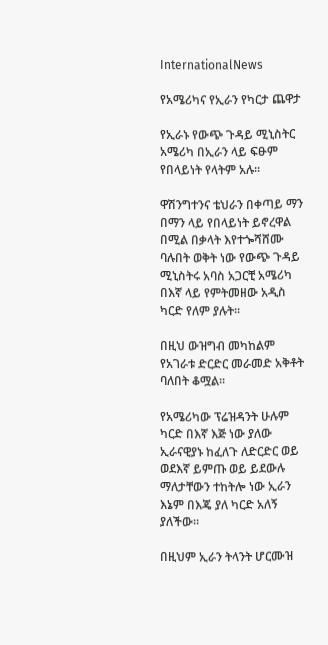InternationalNews

የአሜሪካና የኢራን የካርታ ጨዋታ

የኢራኑ የውጭ ጉዳይ ሚኒስትር አሜሪካ በኢራን ላይ ፍፁም የበላይነት የላትም አሉ።

ዋሽንግተንና ቴህራን በቀጣይ ማን በማን ላይ የበላይነት ይኖረዋል በሚል በቃላት እየተጐሻሸሙ ባሉበት ወቅት ነው የውጭ ጉዳይ ሚኒስትሩ አባስ አጋርቺ አሜሪካ በእኛ ላይ የምትመዘው አዲስ ካርድ የለም ያሉት።

በዚህ ውዝግብ መካከልም የአገራቱ ድርድር መራመድ አቅቶት ባለበት ቆሟል።

የአሜሪካው ፕሬዝዳንት ሁሉም ካርድ በእኛ እጅ ነው ያለው ኢራናዊያኑ ከፈለጉ ለድርድር ወይ ወደእኛ ይምጡ ወይ ይደውሉ ማለታቸውን ተከትሎ ነው ኢራን እኔም በእጄ ያለ ካርድ አለኝ ያለችው።

በዚህም ኢራን ትላንት ሆርሙዝ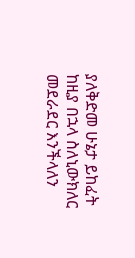ያለቅድመ ሁኔታ ይከፈት ከዚያ በኋላ ስለኒውክለር መደራደር እንችላለን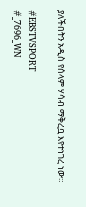ያለችበትን አዲስ የሰላም ሃሳብ ማቅረቧ እየተነገረ ነው።

#EBSTVSPORT
#_7696_WN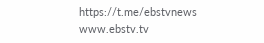https://t.me/ebstvnews
www.ebstv.tv